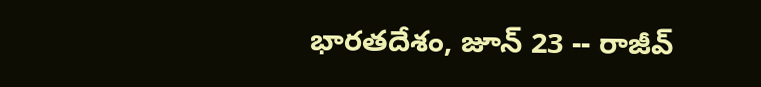భారతదేశం, జూన్ 23 -- రాజీవ్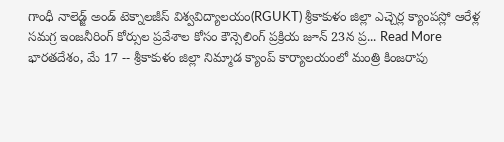గాంధీ నాలెడ్జ్ అండ్ టెక్నాలజీస్ విశ్వవిద్యాలయం(RGUKT) శ్రీకాకుళం జిల్లా ఎచ్చెర్ల క్యాంపస్లో ఆరేళ్ల సమగ్ర ఇంజనీరింగ్ కోర్సుల ప్రవేశాల కోసం కౌన్సెలింగ్ ప్రక్రియ జూన్ 23న ప్ర... Read More
భారతదేశం, మే 17 -- శ్రీకాకుళం జిల్లా నిమ్మాడ క్యాంప్ కార్యాలయంలో మంత్రి కింజరాపు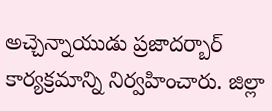అచ్చెన్నాయుడు ప్రజాదర్బార్ కార్యక్రమాన్ని నిర్వహించారు. జిల్లా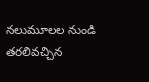నలుమూలల నుండి తరలివచ్చిన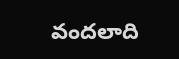వందలాది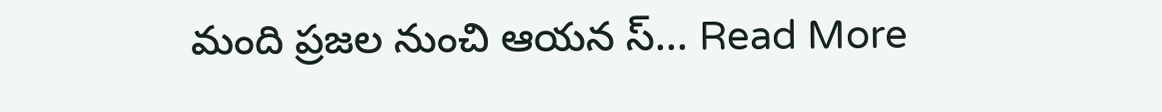మంది ప్రజల నుంచి ఆయన స్... Read More